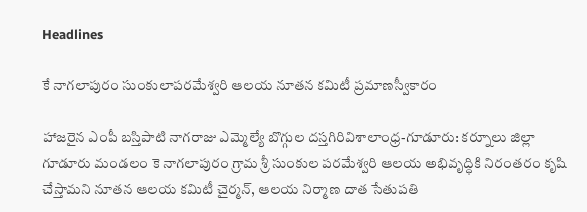Headlines

కే నాగలాపురం సుంకులాపరమేశ్వరి ఆలయ నూతన కమిటీ ప్రమాణస్వీకారం

హాజరైన ఎంపీ బస్తిపాటి నాగరాజు ఎమ్మెల్యే బొగ్గుల దస్తగిరివిశాలాంధ్ర-గూడూరు: కర్నూలు జిల్లా గూడూరు మండలం కె నాగలాపురం గ్రామ శ్రీ సుంకుల పరమేశ్వరి ఆలయ అభివృద్ధికి నిరంతరం కృషి చేస్తామని నూతన ఆలయ కమిటీ చైర్మన్, ఆలయ నిర్మాణ దాత సేతుపతి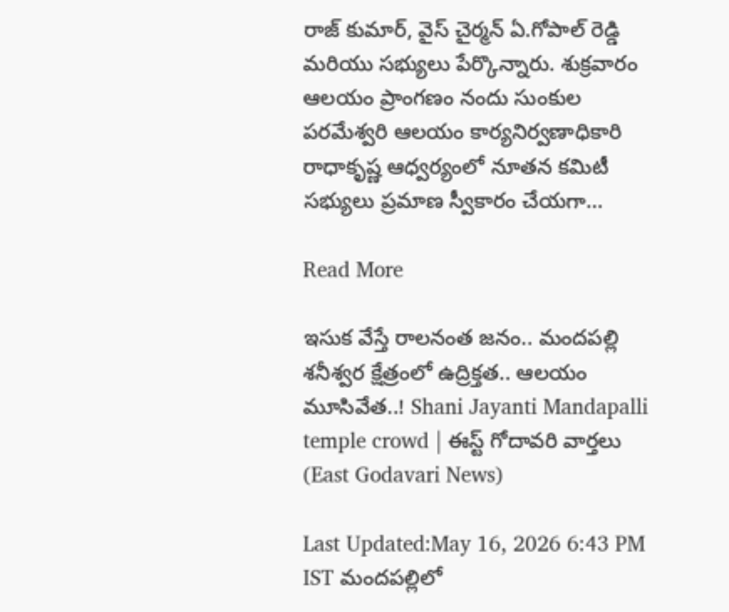రాజ్ కుమార్, వైస్ చైర్మన్ ఏ.గోపాల్ రెడ్డి మరియు సభ్యులు పేర్కొన్నారు. శుక్రవారం ఆలయం ప్రాంగణం నందు సుంకుల పరమేశ్వరి ఆలయం కార్యనిర్వణాధికారి రాధాకృష్ణ ఆధ్వర్యంలో నూతన కమిటీ సభ్యులు ప్రమాణ స్వీకారం చేయగా…

Read More

ఇసుక వేస్తే రాలనంత జనం.. మందపల్లి శనీశ్వర క్షేత్రంలో ఉద్రిక్తత.. ఆలయం మూసివేత..! Shani Jayanti Mandapalli temple crowd | ఈస్ట్ గోదావరి వార్తలు (East Godavari News)

Last Updated:May 16, 2026 6:43 PM IST మందపల్లిలో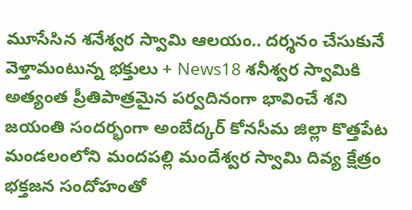మూసేసిన శనేశ్వర స్వామి ఆలయం.. దర్శనం చేసుకునే వెళ్తామంటున్న భక్తులు + News18 శనీశ్వర స్వామికి అత్యంత ప్రీతిపాత్రమైన పర్వదినంగా భావించే శని జయంతి సందర్భంగా అంబేద్కర్ కోనసీమ జిల్లా కొత్తపేట మండలంలోని మందపల్లి మందేశ్వర స్వామి దివ్య క్షేత్రం భక్తజన సందోహంతో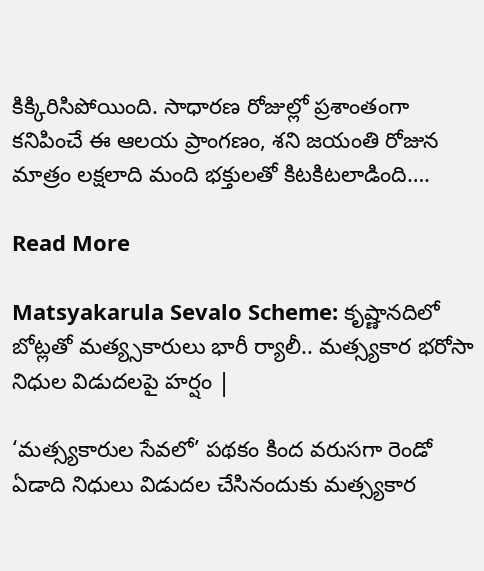కిక్కిరిసిపోయింది. సాధారణ రోజుల్లో ప్రశాంతంగా కనిపించే ఈ ఆలయ ప్రాంగణం, శని జయంతి రోజున మాత్రం లక్షలాది మంది భక్తులతో కిటకిటలాడింది….

Read More

Matsyakarula Sevalo Scheme: కృష్ణానదిలో బోట్లతో మత్య్సకారులు భారీ ర్యాలీ.. మత్స్యకార భరోసా నిధుల విడుదలపై హర్షం |

‘మత్స్యకారుల సేవలో’ పథకం కింద వరుసగా రెండో ఏడాది నిధులు విడుదల చేసినందుకు మత్స్యకార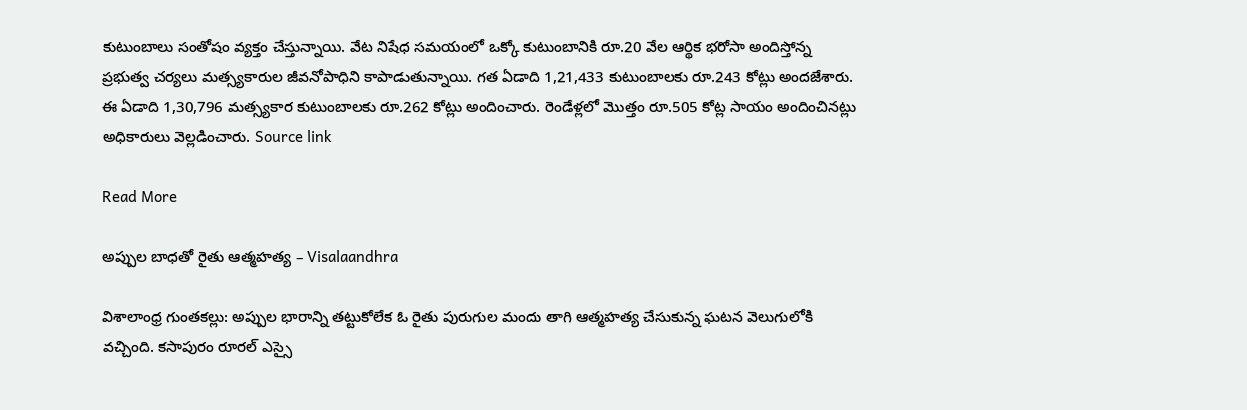కుటుంబాలు సంతోషం వ్యక్తం చేస్తున్నాయి. వేట నిషేధ సమయంలో ఒక్కో కుటుంబానికి రూ.20 వేల ఆర్థిక భరోసా అందిస్తోన్న ప్రభుత్వ చర్యలు మత్స్యకారుల జీవనోపాధిని కాపాడుతున్నాయి. గత ఏడాది 1,21,433 కుటుంబాలకు రూ.243 కోట్లు అందజేశారు. ఈ ఏడాది 1,30,796 మత్స్యకార కుటుంబాలకు రూ.262 కోట్లు అందించారు. రెండేళ్లలో మొత్తం రూ.505 కోట్ల సాయం అందించినట్లు అధికారులు వెల్లడించారు. Source link

Read More

అప్పుల బాధతో రైతు ఆత్మహత్య – Visalaandhra

విశాలాంధ్ర గుంతకల్లు: అప్పుల భారాన్ని తట్టుకోలేక ఓ రైతు పురుగుల మందు తాగి ఆత్మహత్య చేసుకున్న ఘటన వెలుగులోకి వచ్చింది. కసాపురం రూరల్ ఎస్సై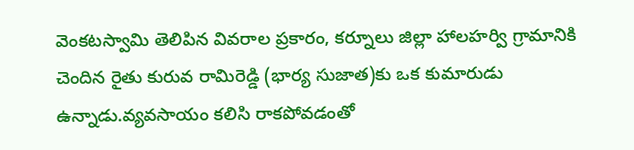వెంకటస్వామి తెలిపిన వివరాల ప్రకారం, కర్నూలు జిల్లా హాలహర్వి గ్రామానికి చెందిన రైతు కురువ రామిరెడ్డి (భార్య సుజాత)కు ఒక కుమారుడు ఉన్నాడు.వ్యవసాయం కలిసి రాకపోవడంతో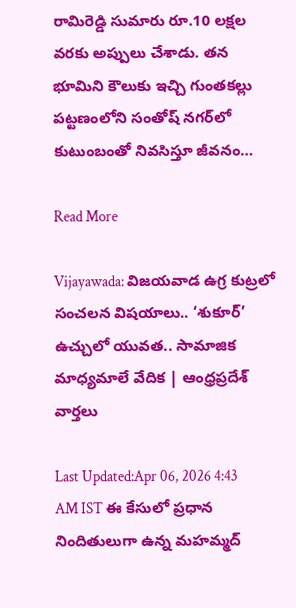రామిరెడ్డి సుమారు రూ.10 లక్షల వరకు అప్పులు చేశాడు. తన భూమిని కౌలుకు ఇచ్చి గుంతకల్లు పట్టణంలోని సంతోష్ నగర్‌లో కుటుంబంతో నివసిస్తూ జీవనం…

Read More

Vijayawada: విజయవాడ ఉగ్ర కుట్రలో సంచలన విషయాలు.. ‘శుకూర్’ ఉచ్చులో యువత.. సామాజిక మాధ్యమాలే వేదిక | ఆంధ్రప్రదేశ్ వార్తలు

Last Updated:Apr 06, 2026 4:43 AM IST ఈ కేసులో ప్రధాన నిందితులుగా ఉన్న మహమ్మద్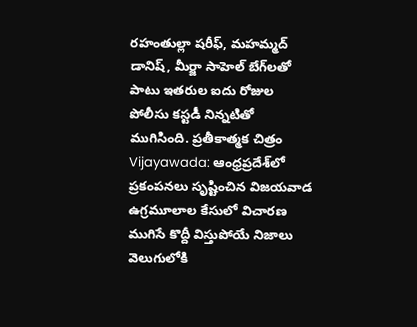రహంతుల్లా షరీఫ్, మహమ్మద్ డానిష్, మీర్జా సాహెల్ బేగ్‌లతో పాటు ఇతరుల ఐదు రోజుల పోలీసు కస్టడీ నిన్నటితో ముగిసింది. ప్రతీకాత్మక చిత్రం Vijayawada: ఆంధ్రప్రదేశ్‌లో ప్రకంపనలు సృష్టించిన విజయవాడ ఉగ్రమూలాల కేసులో విచారణ ముగిసే కొద్దీ విస్తుపోయే నిజాలు వెలుగులోకి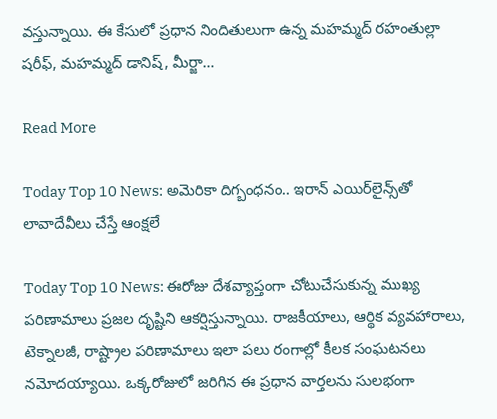వస్తున్నాయి. ఈ కేసులో ప్రధాన నిందితులుగా ఉన్న మహమ్మద్ రహంతుల్లా షరీఫ్, మహమ్మద్ డానిష్, మీర్జా…

Read More

Today Top 10 News: అమెరికా దిగ్బంధనం.. ఇరాన్ ఎయిర్‌లైన్స్‌తో లావాదేవీలు చేస్తే ఆంక్షలే

Today Top 10 News: ఈరోజు దేశవ్యాప్తంగా చోటుచేసుకున్న ముఖ్య పరిణామాలు ప్రజల దృష్టిని ఆకర్షిస్తున్నాయి. రాజకీయాలు, ఆర్థిక వ్యవహారాలు, టెక్నాలజీ, రాష్ట్రాల పరిణామాలు ఇలా పలు రంగాల్లో కీలక సంఘటనలు నమోదయ్యాయి. ఒక్కరోజులో జరిగిన ఈ ప్రధాన వార్తలను సులభంగా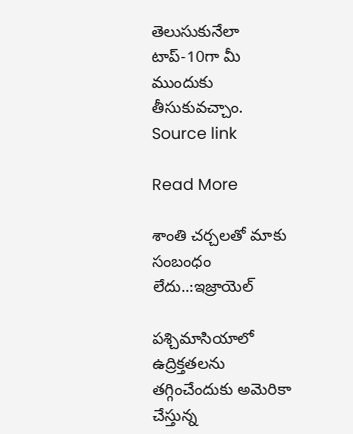తెలుసుకునేలా టాప్-10గా మీ ముందుకు తీసుకువచ్చాం. Source link

Read More

శాంతి చర్చలతో మాకు సంబంధం లేదు..:ఇజ్రాయెల్

పశ్చిమాసియాలో ఉద్రిక్తతలను తగ్గించేందుకు అమెరికా చేస్తున్న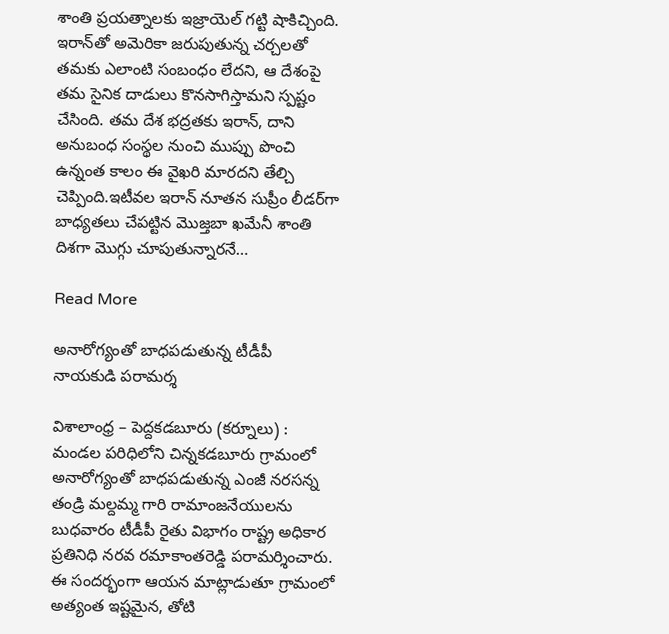శాంతి ప్రయత్నాలకు ఇజ్రాయెల్ గట్టి షాకిచ్చింది. ఇరాన్‌తో అమెరికా జరుపుతున్న చర్చలతో తమకు ఎలాంటి సంబంధం లేదని, ఆ దేశంపై తమ సైనిక దాడులు కొనసాగిస్తామని స్పష్టం చేసింది. తమ దేశ భద్రతకు ఇరాన్, దాని అనుబంధ సంస్థల నుంచి ముప్పు పొంచి ఉన్నంత కాలం ఈ వైఖరి మారదని తేల్చి చెప్పింది.ఇటీవల ఇరాన్ నూతన సుప్రీం లీడర్‌గా బాధ్యతలు చేపట్టిన మొజ్తబా ఖమేనీ శాంతి దిశగా మొగ్గు చూపుతున్నారనే…

Read More

అనారోగ్యంతో బాధపడుతున్న టీడీపీ నాయకుడి పరామర్శ

విశాలాంధ్ర – పెద్దకడబూరు (కర్నూలు) : మండల పరిధిలోని చిన్నకడబూరు గ్రామంలో అనారోగ్యంతో బాధపడుతున్న ఎంజీ నరసన్న తండ్రి మల్దమ్మ గారి రామాంజనేయులను బుధవారం టీడీపీ రైతు విభాగం రాష్ట్ర అధికార ప్రతినిధి నరవ రమాకాంతరెడ్డి పరామర్శించారు. ఈ సందర్భంగా ఆయన మాట్లాడుతూ గ్రామంలో అత్యంత ఇష్టమైన, తోటి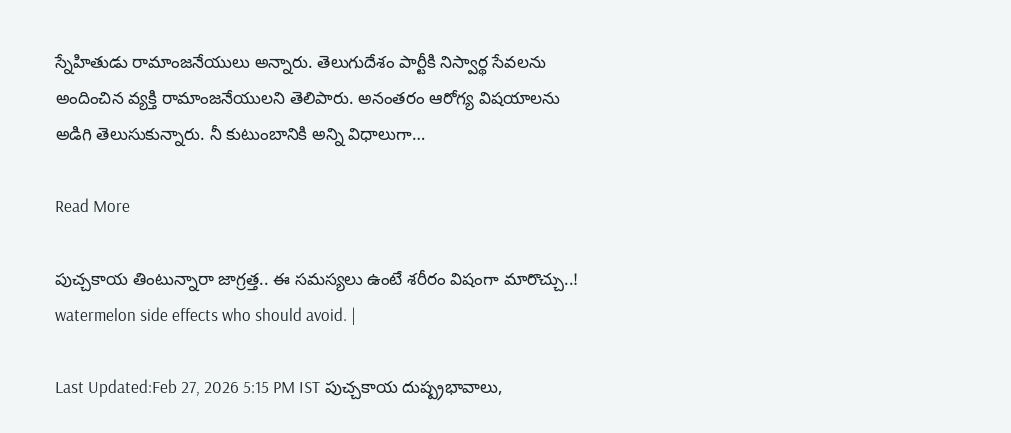స్నేహితుడు రామాంజనేయులు అన్నారు. తెలుగుదేశం పార్టీకి నిస్వార్థ సేవలను అందించిన వ్యక్తి రామాంజనేయులని తెలిపారు. అనంతరం ఆరోగ్య విషయాలను అడిగి తెలుసుకున్నారు. నీ కుటుంబానికి అన్ని విధాలుగా…

Read More

పుచ్చకాయ తింటున్నారా జాగ్రత్త.. ఈ సమస్యలు ఉంటే శరీరం విషంగా మారొచ్చు..! watermelon side effects who should avoid. |

Last Updated:Feb 27, 2026 5:15 PM IST పుచ్చకాయ దుష్ప్రభావాలు,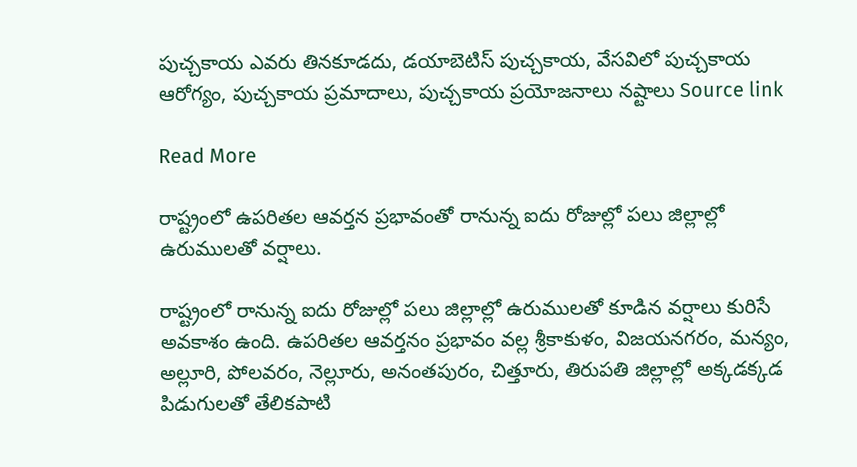పుచ్చకాయ ఎవరు తినకూడదు, డయాబెటిస్ పుచ్చకాయ, వేసవిలో పుచ్చకాయ ఆరోగ్యం, పుచ్చకాయ ప్రమాదాలు, పుచ్చకాయ ప్రయోజనాలు నష్టాలు Source link

Read More

రాష్ట్రంలో ఉపరితల ఆవర్తన ప్రభావంతో రానున్న ఐదు రోజుల్లో పలు జిల్లాల్లో ఉరుములతో వర్షాలు.

రాష్ట్రంలో రానున్న ఐదు రోజుల్లో పలు జిల్లాల్లో ఉరుములతో కూడిన వర్షాలు కురిసే అవకాశం ఉంది. ఉపరితల ఆవర్తనం ప్రభావం వల్ల శ్రీకాకుళం, విజయనగరం, మన్యం, అల్లూరి, పోలవరం, నెల్లూరు, అనంతపురం, చిత్తూరు, తిరుపతి జిల్లాల్లో అక్కడక్కడ పిడుగులతో తేలికపాటి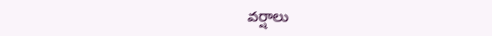వర్షాలు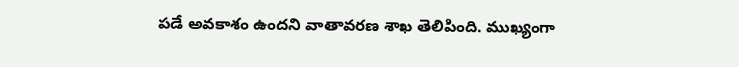పడే అవకాశం ఉందని వాతావరణ శాఖ తెలిపింది. ముఖ్యంగా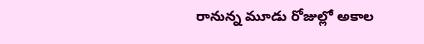రానున్న మూడు రోజుల్లో అకాల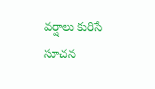వర్షాలు కురిసే సూచన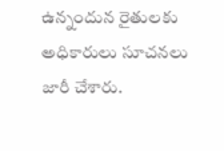ఉన్నందున రైతులకు అధికారులు సూచనలు జారీ చేశారు.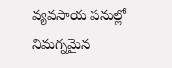వ్యవసాయ పనుల్లో నిమగ్నమైన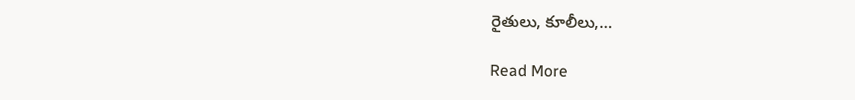రైతులు, కూలీలు,…

Read More